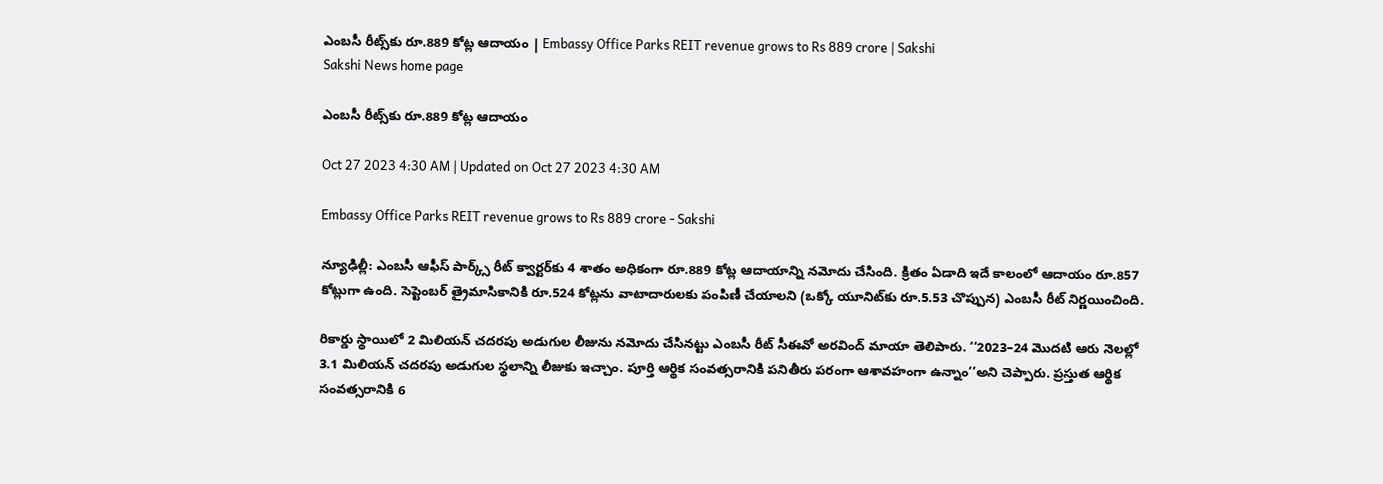ఎంబసీ రీట్స్‌కు రూ.889 కోట్ల ఆదాయం | Embassy Office Parks REIT revenue grows to Rs 889 crore | Sakshi
Sakshi News home page

ఎంబసీ రీట్స్‌కు రూ.889 కోట్ల ఆదాయం

Oct 27 2023 4:30 AM | Updated on Oct 27 2023 4:30 AM

Embassy Office Parks REIT revenue grows to Rs 889 crore - Sakshi

న్యూఢిల్లీ: ఎంబసీ ఆఫీస్‌ పార్క్స్‌ రీట్‌ క్వార్టర్‌కు 4 శాతం అధికంగా రూ.889 కోట్ల ఆదాయాన్ని నమోదు చేసింది. క్రితం ఏడాది ఇదే కాలంలో ఆదాయం రూ.857 కోట్లుగా ఉంది. సెప్టెంబర్‌ త్రైమాసికానికి రూ.524 కోట్లను వాటాదారులకు పంపిణీ చేయాలని (ఒక్కో యూనిట్‌కు రూ.5.53 చొప్పున) ఎంబసీ రీట్‌ నిర్ణయించింది.

రికార్డు స్థాయిలో 2 మిలియన్‌ చదరపు అడుగుల లీజును నమోదు చేసినట్టు ఎంబసీ రీట్‌ సీఈవో అరవింద్‌ మాయా తెలిపారు. ‘‘2023–24 మొదటి ఆరు నెలల్లో 3.1 మిలియన్‌ చదరపు అడుగుల స్థలాన్ని లీజుకు ఇచ్చాం. పూర్తి ఆర్థిక సంవత్సరానికి పనితీరు పరంగా ఆశావహంగా ఉన్నాం’’అని చెప్పారు. ప్రస్తుత ఆర్థిక సంవత్సరానికి 6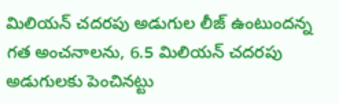మిలియన్‌ చదరపు అడుగుల లీజ్‌ ఉంటుందన్న గత అంచనాలను, 6.5 మిలియన్‌ చదరపు అడుగులకు పెంచినట్టు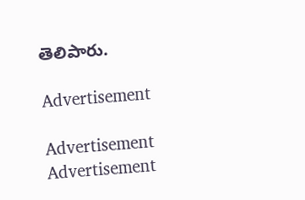తెలిపారు.

Advertisement

Advertisement
Advertisement